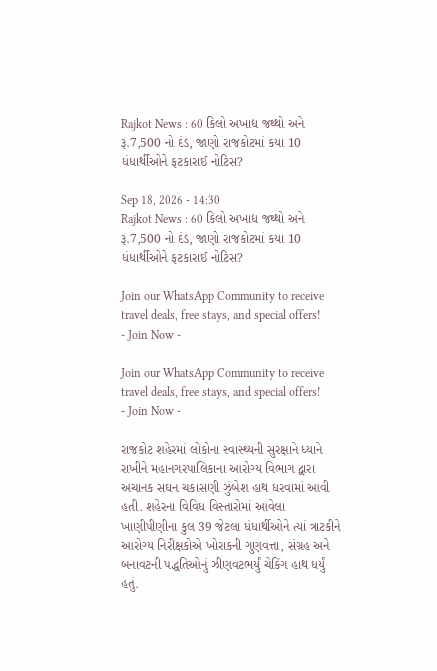Rajkot News : 60 કિલો અખાદ્ય જથ્થો અને રૂ.7,500 નો દંડ, જાણો રાજકોટમાં કયા 10 ધંધાર્થીઓને ફટકારાઈ નોટિસ?

Sep 18, 2026 - 14:30
Rajkot News : 60 કિલો અખાદ્ય જથ્થો અને રૂ.7,500 નો દંડ, જાણો રાજકોટમાં કયા 10 ધંધાર્થીઓને ફટકારાઈ નોટિસ?

Join our WhatsApp Community to receive travel deals, free stays, and special offers!
- Join Now -

Join our WhatsApp Community to receive travel deals, free stays, and special offers!
- Join Now -

રાજકોટ શહેરમાં લોકોના સ્વાસ્થ્યની સુરક્ષાને ધ્યાને રાખીને મહાનગરપાલિકાના આરોગ્ય વિભાગ દ્વારા અચાનક સઘન ચકાસણી ઝુંબેશ હાથ ધરવામાં આવી હતી. શહેરના વિવિધ વિસ્તારોમાં આવેલા ખાણીપીણીના કુલ 39 જેટલા ધંધાર્થીઓને ત્યાં ત્રાટકીને આરોગ્ય નિરીક્ષકોએ ખોરાકની ગુણવત્તા, સંગ્રહ અને બનાવટની પદ્ધતિઓનું ઝીણવટભર્યું ચેકિંગ હાથ ધર્યું હતું.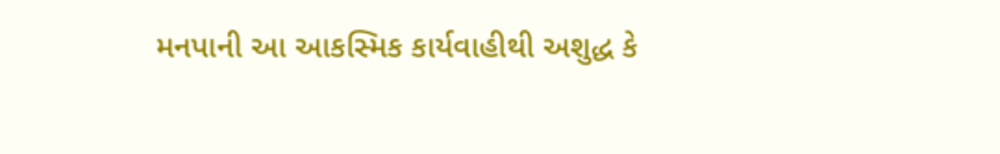મનપાની આ આકસ્મિક કાર્યવાહીથી અશુદ્ધ કે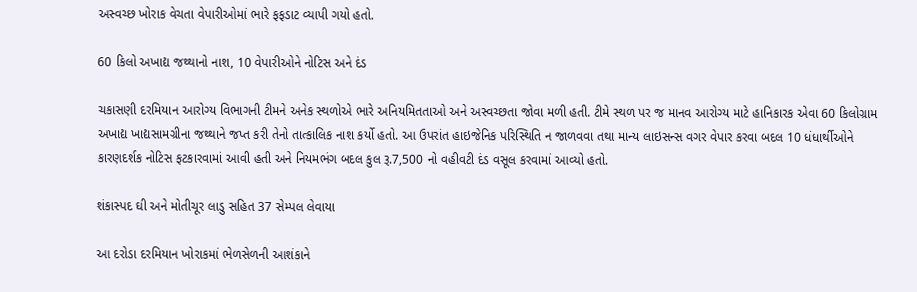અસ્વચ્છ ખોરાક વેચતા વેપારીઓમાં ભારે ફફડાટ વ્યાપી ગયો હતો.

60 કિલો અખાદ્ય જથ્થાનો નાશ, 10 વેપારીઓને નોટિસ અને દંડ

ચકાસણી દરમિયાન આરોગ્ય વિભાગની ટીમને અનેક સ્થળોએ ભારે અનિયમિતતાઓ અને અસ્વચ્છતા જોવા મળી હતી. ટીમે સ્થળ પર જ માનવ આરોગ્ય માટે હાનિકારક એવા 60 કિલોગ્રામ અખાદ્ય ખાદ્યસામગ્રીના જથ્થાને જપ્ત કરી તેનો તાત્કાલિક નાશ કર્યો હતો. આ ઉપરાંત હાઇજેનિક પરિસ્થિતિ ન જાળવવા તથા માન્ય લાઇસન્સ વગર વેપાર કરવા બદલ 10 ધંધાર્થીઓને કારણદર્શક નોટિસ ફટકારવામાં આવી હતી અને નિયમભંગ બદલ કુલ રૂ.7,500 નો વહીવટી દંડ વસૂલ કરવામાં આવ્યો હતો.

શંકાસ્પદ ઘી અને મોતીચૂર લાડુ સહિત 37 સેમ્પલ લેવાયા

આ દરોડા દરમિયાન ખોરાકમાં ભેળસેળની આશંકાને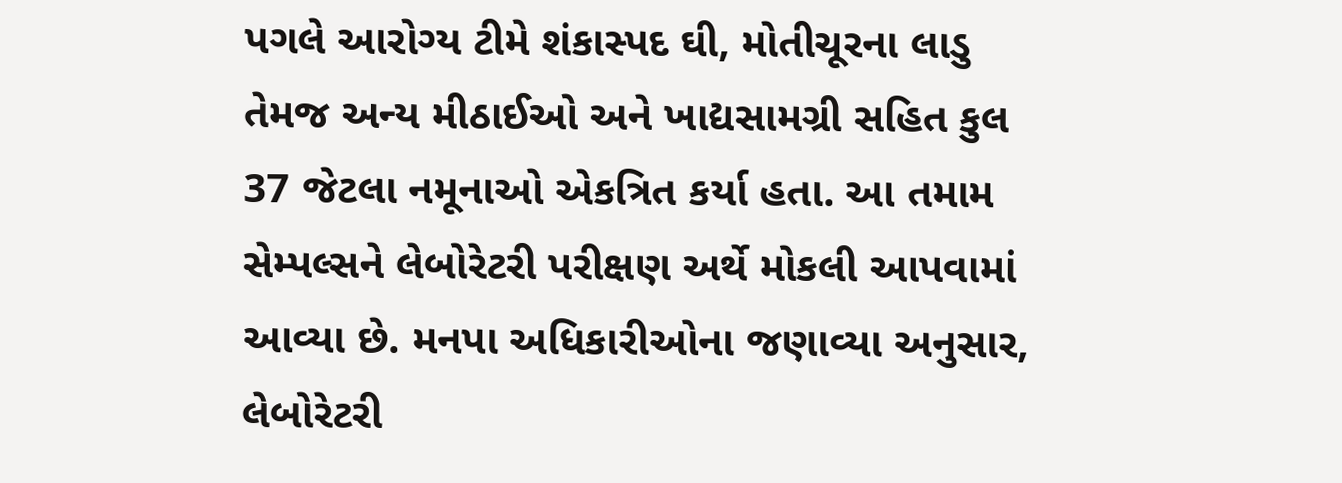પગલે આરોગ્ય ટીમે શંકાસ્પદ ઘી, મોતીચૂરના લાડુ તેમજ અન્ય મીઠાઈઓ અને ખાદ્યસામગ્રી સહિત કુલ 37 જેટલા નમૂનાઓ એકત્રિત કર્યા હતા. આ તમામ સેમ્પલ્સને લેબોરેટરી પરીક્ષણ અર્થે મોકલી આપવામાં આવ્યા છે. મનપા અધિકારીઓના જણાવ્યા અનુસાર, લેબોરેટરી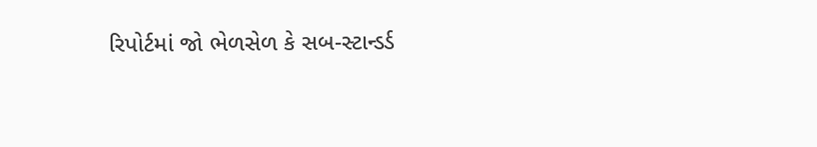રિપોર્ટમાં જો ભેળસેળ કે સબ-સ્ટાન્ડર્ડ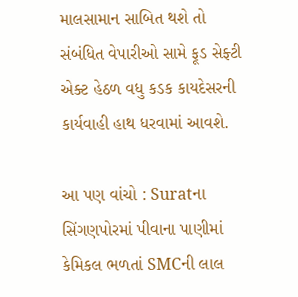માલસામાન સાબિત થશે તો સંબંધિત વેપારીઓ સામે ફૂડ સેફ્ટી એક્ટ હેઠળ વધુ કડક કાયદેસરની કાર્યવાહી હાથ ધરવામાં આવશે.

આ પણ વાંચો : Suratના સિંગણપોરમાં પીવાના પાણીમાં કેમિકલ ભળતાં SMCની લાલ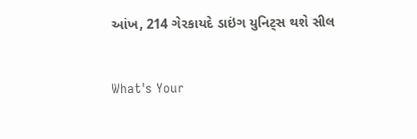આંખ, 214 ગેરકાયદે ડાઇંગ યુનિટ્સ થશે સીલ


What's Your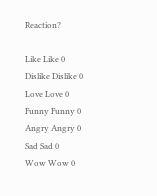Reaction?

Like Like 0
Dislike Dislike 0
Love Love 0
Funny Funny 0
Angry Angry 0
Sad Sad 0
Wow Wow 0